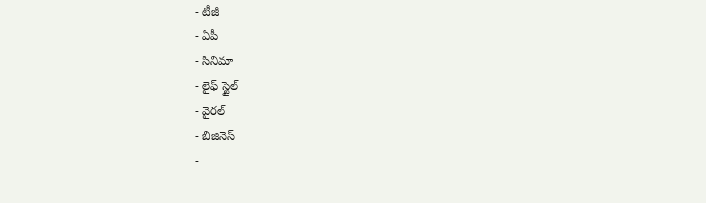- టీజీ
- ఏపీ
- సినిమా
- లైఫ్ స్టైల్
- వైరల్
- బిజినెస్
-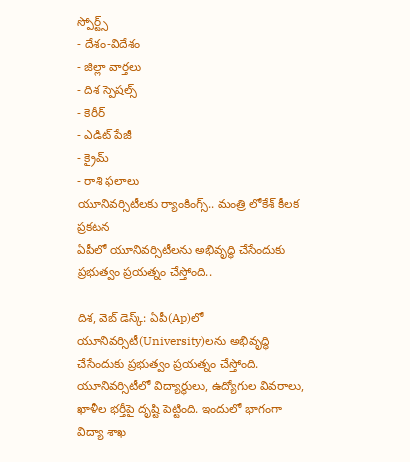స్పోర్ట్స్
- దేశం-విదేశం
- జిల్లా వార్తలు
- దిశ స్పెషల్స్
- కెరీర్
- ఎడిట్ పేజీ
- క్రైమ్
- రాశి ఫలాలు
యూనివర్సిటీలకు ర్యాంకింగ్స్.. మంత్రి లోకేశ్ కీలక ప్రకటన
ఏపీలో యూనివర్సిటీలను అభివృద్ధి చేసేందుకు ప్రభుత్వం ప్రయత్నం చేస్తోంది..

దిశ, వెబ్ డెస్క్: ఏపీ(Ap)లో యూనివర్సిటీ(University)లను అభివృద్ధి చేసేందుకు ప్రభుత్వం ప్రయత్నం చేస్తోంది. యూనివర్సిటీలో విద్యార్థులు, ఉద్యోగుల వివరాలు, ఖాళీల భర్తీపై దృష్టి పెట్టింది. ఇందులో భాగంగా విద్యా శాఖ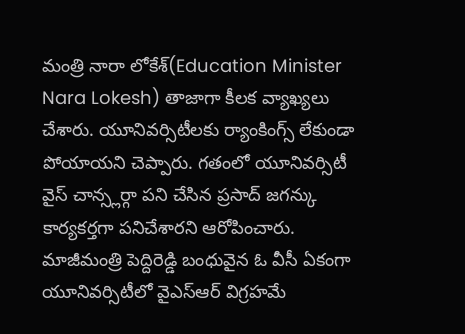మంత్రి నారా లోకేశ్(Education Minister Nara Lokesh) తాజాగా కీలక వ్యాఖ్యలు చేశారు. యూనివర్సిటీలకు ర్యాంకింగ్స్ లేకుండా పోయాయని చెప్పారు. గతంలో యూనివర్సిటీ వైస్ చాన్స్లర్గా పని చేసిన ప్రసాద్ జగన్కు కార్యకర్తగా పనిచేశారని ఆరోపించారు.
మాజీమంత్రి పెద్దిరెడ్డి బంధువైన ఓ వీసీ ఏకంగా యూనివర్సిటీలో వైఎస్ఆర్ విగ్రహమే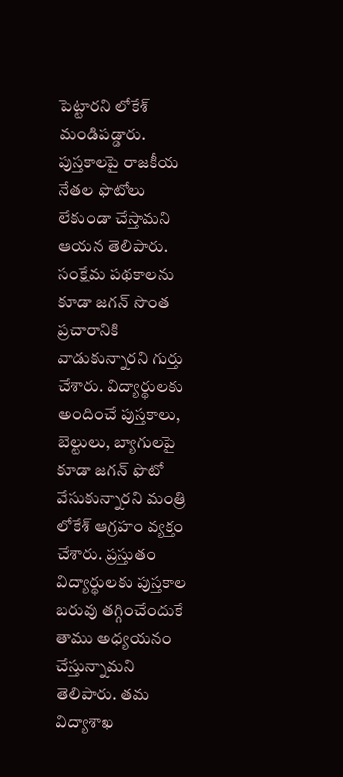పెట్టారని లోకేశ్ మండిపడ్డారు. పుస్తకాలపై రాజకీయ నేతల ఫొటోలు లేకుండా చేస్తామని ఆయన తెలిపారు. సంక్షేమ పథకాలను కూడా జగన్ సొంత ప్రచారానికి వాడుకున్నారని గుర్తు చేశారు. విద్యార్థులకు అందించే పుస్తకాలు, బెల్టులు, బ్యాగులపై కూడా జగన్ ఫొటో వేసుకున్నారని మంత్రి లోకేశ్ ఆగ్రహం వ్యక్తం చేశారు. ప్రస్తుతం విద్యార్థులకు పుస్తకాల బరువు తగ్గించేందుకే తాము అధ్యయనం చేస్తున్నామని తెలిపారు. తమ విద్యాశాఖ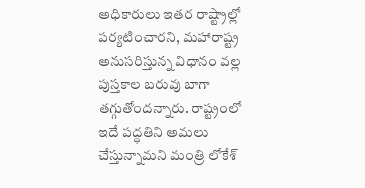అధికారులు ఇతర రాష్ట్రాల్లో పర్యటించారని, మహారాష్ట్ర అనుసరిస్తున్న విధానం వల్ల పుస్తకాల బరువు బాగా తగ్గుతోందన్నారు. రాష్ట్రంలో ఇదే పద్ధతిని అమలు చేస్తున్నామని మంత్రి లోకేశ్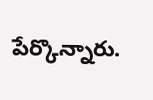పేర్కొన్నారు.